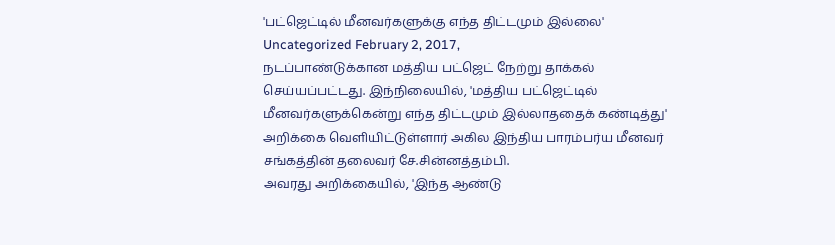'பட்ஜெட்டில் மீனவர்களுக்கு எந்த திட்டமும் இல்லை'
Uncategorized February 2, 2017,
நடப்பாண்டுக்கான மத்திய பட்ஜெட் நேற்று தாக்கல் செய்யப்பட்டது. இந்நிலையில், 'மத்திய பட்ஜெட்டில் மீனவர்களுக்கென்று எந்த திட்டமும் இல்லாததைக் கண்டித்து' அறிக்கை வெளியிட்டுள்ளார் அகில இந்திய பாரம்பர்ய மீனவர் சங்கத்தின் தலைவர் சே.சின்னத்தம்பி.
அவரது அறிக்கையில், 'இந்த ஆண்டு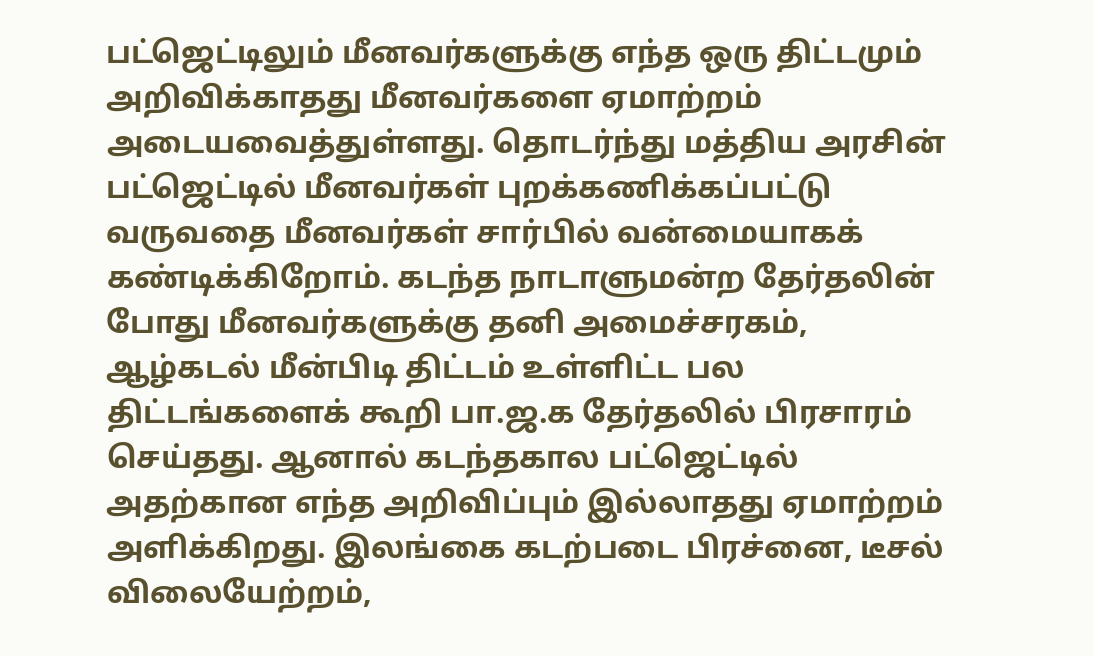பட்ஜெட்டிலும் மீனவர்களுக்கு எந்த ஒரு திட்டமும் அறிவிக்காதது மீனவர்களை ஏமாற்றம் அடையவைத்துள்ளது. தொடர்ந்து மத்திய அரசின் பட்ஜெட்டில் மீனவர்கள் புறக்கணிக்கப்பட்டு வருவதை மீனவர்கள் சார்பில் வன்மையாகக் கண்டிக்கிறோம். கடந்த நாடாளுமன்ற தேர்தலின் போது மீனவர்களுக்கு தனி அமைச்சரகம், ஆழ்கடல் மீன்பிடி திட்டம் உள்ளிட்ட பல திட்டங்களைக் கூறி பா.ஜ.க தேர்தலில் பிரசாரம் செய்தது. ஆனால் கடந்தகால பட்ஜெட்டில் அதற்கான எந்த அறிவிப்பும் இல்லாதது ஏமாற்றம் அளிக்கிறது. இலங்கை கடற்படை பிரச்னை, டீசல் விலையேற்றம்,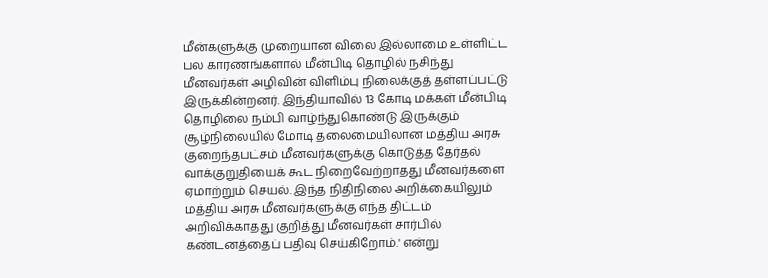மீன்களுக்கு முறையான விலை இல்லாமை உள்ளிட்ட பல காரணங்களால் மீன்பிடி தொழில் நசிந்து மீனவர்கள் அழிவின் விளிம்பு நிலைக்குத் தள்ளப்பட்டு இருக்கின்றனர். இந்தியாவில் 13 கோடி மக்கள் மீன்பிடி தொழிலை நம்பி வாழ்ந்துகொண்டு இருக்கும் சூழ்நிலையில் மோடி தலைமையிலான மத்திய அரசு குறைந்தபட்சம் மீனவர்களுக்கு கொடுத்த தேர்தல் வாக்குறுதியைக் கூட நிறைவேற்றாதது மீனவர்களை ஏமாற்றும் செயல். இந்த நிதிநிலை அறிக்கையிலும் மத்திய அரசு மீனவர்களுக்கு எந்த திட்டம் அறிவிக்காதது குறித்து மீனவர்கள் சார்பில் கண்டனத்தைப் பதிவு செய்கிறோம்.' என்று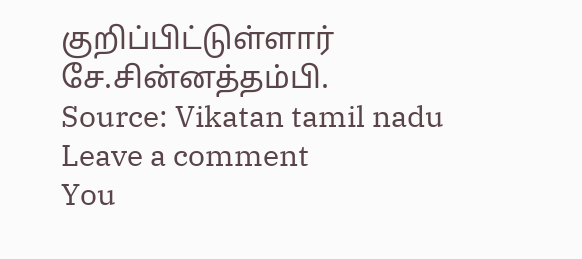குறிப்பிட்டுள்ளார் சே.சின்னத்தம்பி.
Source: Vikatan tamil nadu
Leave a comment
You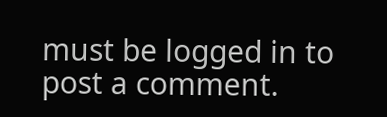must be logged in to post a comment.